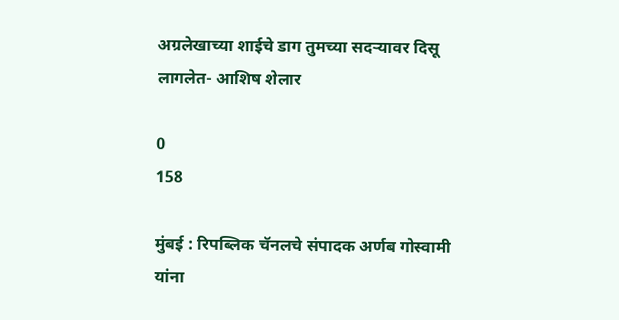अग्रलेखाच्या शाईचे डाग तुमच्या सदऱ्यावर दिसू लागलेत- आशिष शेलार

0
158

मुंबई : रिपब्लिक चॅनलचे संपादक अर्णब गोस्वामी यांना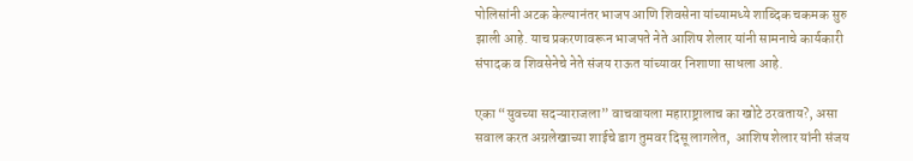पोलिसांनी अटक केल्यानंतर भाजप आणि शिवसेना यांच्यामध्ये शाब्दिक चकमक सुरु झाली आहे. याच प्रकरणावरून भाजपते नेते आशिष शेलार यांनी सामनाचे कार्यकारी संपादक व शिवसेनेचे नेते संजय राऊत यांच्यावर निशाणा साधला आहे.

एका “युवच्या सदऱ्याराजला” वाचवायला महाराष्ट्रालाच का खोटे ठरवताय?, असा सवाल करत अग्रलेखाच्या शाईचे डाग तुमवर दिसू लागलेत,  आशिष शेलार यांनी संजय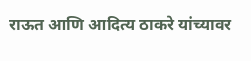राऊत आणि आदित्य ठाकरे यांच्यावर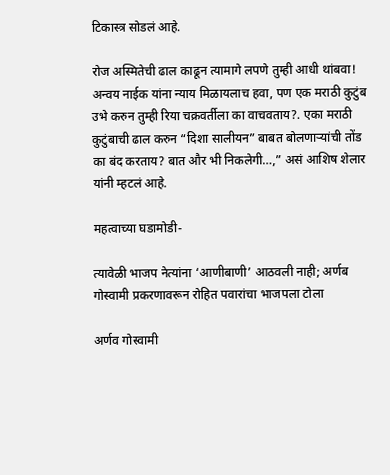टिकास्त्र सोडलं आहे.

रोज अस्मितेची ढाल काढून त्यामागे लपणे तुम्ही आधी थांबवा! अन्वय नाईक यांना न्याय मिळायलाच हवा, पण एक मराठी कुटुंब उभे करुन तुम्ही रिया चक्रवर्तीला का वाचवताय?. एका मराठी कुटुंबाची ढाल करुन “दिशा सालीयन” बाबत बोलणाऱ्यांची तोंड का बंद करताय? बात और भी निकलेगी…,” असं आशिष शेलार यांनी म्हटलं आहे.

महत्वाच्या घडामोडी-

त्यावेळी भाजप नेत्यांना ‘आणीबाणी’ आठवली नाही; अर्णब गोस्वामी प्रकरणावरून रोहित पवारांचा भाजपला टोला

अर्णव गोस्वामी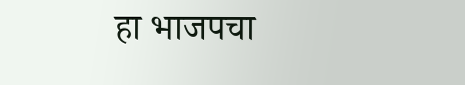हा भाजपचा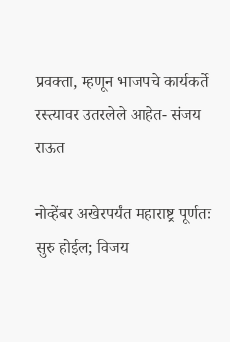प्रवक्ता, म्हणून भाजपचे कार्यकर्ते रस्त्यावर उतरलेले आहेत- संजय राऊत

नोव्हेंबर अखेरपर्यंत महाराष्ट्र पूर्णतः सुरु होईल; विजय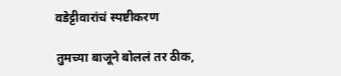वडेट्टीवारांचं स्पष्टीकरण

तुमच्या बाजूने बोललं तर ठीक,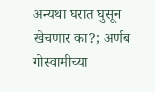अन्यथा घरात घुसून खेचणार का?; अर्णब गोस्वामीच्या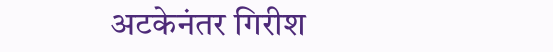अटकेनंतर गिरीश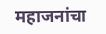महाजनांचा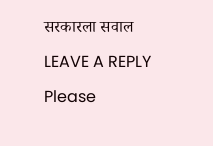सरकारला सवाल

LEAVE A REPLY

Please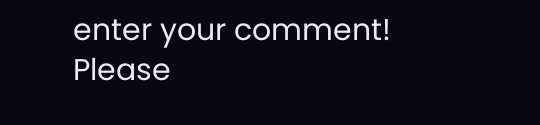enter your comment!
Please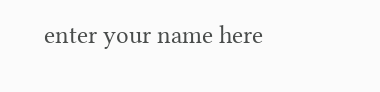enter your name here